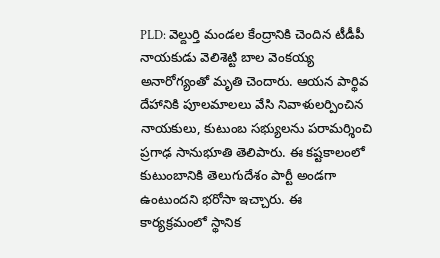PLD: వెల్దుర్తి మండల కేంద్రానికి చెందిన టీడీపీ నాయకుడు వెలిశెట్టి బాల వెంకయ్య అనారోగ్యంతో మృతి చెందారు. ఆయన పార్థివ దేహానికి పూలమాలలు వేసి నివాళులర్పించిన నాయకులు, కుటుంబ సభ్యులను పరామర్శించి ప్రగాఢ సానుభూతి తెలిపారు. ఈ కష్టకాలంలో కుటుంబానికి తెలుగుదేశం పార్టీ అండగా ఉంటుందని భరోసా ఇచ్చారు. ఈ కార్యక్రమంలో స్థానిక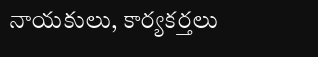నాయకులు, కార్యకర్తలు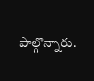పాల్గొన్నారు.